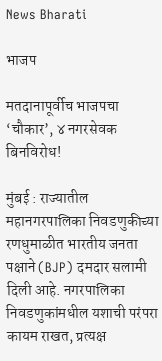News Bharati

भाजप

मतदानापूर्वीच भाजपचा ‘चौकार’, ४ नगरसेवक बिनविरोध!

मुंबई : राज्यातील महानगरपालिका निवडणुकीच्या रणधुमाळीत भारतीय जनता पक्षाने (BJP) दमदार सलामी दिली आहे. नगरपालिका निवडणुकांमधील यशाची परंपरा कायम राखत, प्रत्यक्ष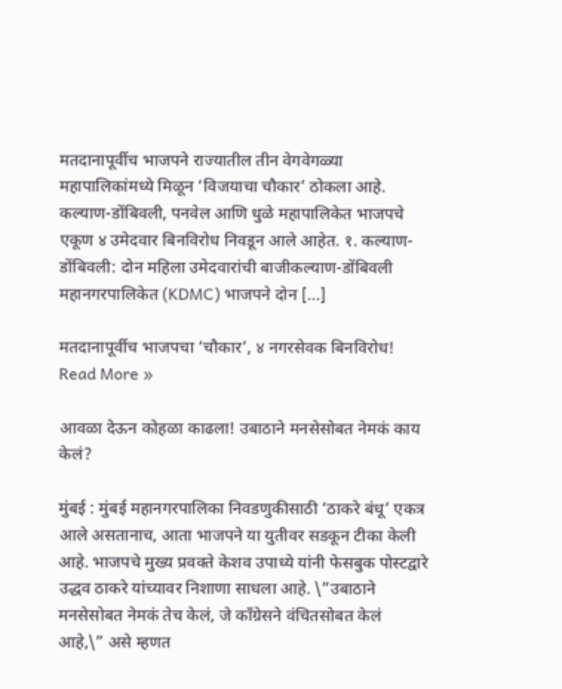मतदानापूर्वीच भाजपने राज्यातील तीन वेगवेगळ्या महापालिकांमध्ये मिळून ‘विजयाचा चौकार’ ठोकला आहे. कल्याण-डोंबिवली, पनवेल आणि धुळे महापालिकेत भाजपचे एकूण ४ उमेदवार बिनविरोध निवडून आले आहेत. १. कल्याण-डोंबिवली: दोन महिला उमेदवारांची बाजीकल्याण-डोंबिवली महानगरपालिकेत (KDMC) भाजपने दोन […]

मतदानापूर्वीच भाजपचा ‘चौकार’, ४ नगरसेवक बिनविरोध! Read More »

आवळा देऊन कोहळा काढला! उबाठाने मनसेसोबत नेमकं काय केलं?

मुंबई : मुंबई महानगरपालिका निवडणुकीसाठी ‘ठाकरे बंधू’ एकत्र आले असतानाच, आता भाजपने या युतीवर सडकून टीका केली आहे. भाजपचे मुख्य प्रवक्ते केशव उपाध्ये यांनी फेसबुक पोस्टद्वारे उद्धव ठाकरे यांच्यावर निशाणा साधला आहे. \”उबाठाने मनसेसोबत नेमकं तेच केलं, जे काँग्रेसने वंचितसोबत केलं आहे,\” असे म्हणत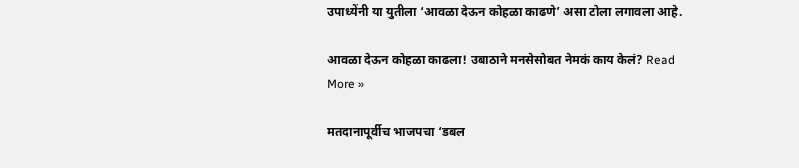उपाध्येंनी या युतीला ‘आवळा देऊन कोहळा काढणे’ असा टोला लगावला आहे.

आवळा देऊन कोहळा काढला! उबाठाने मनसेसोबत नेमकं काय केलं? Read More »

मतदानापूर्वीच भाजपचा ‘डबल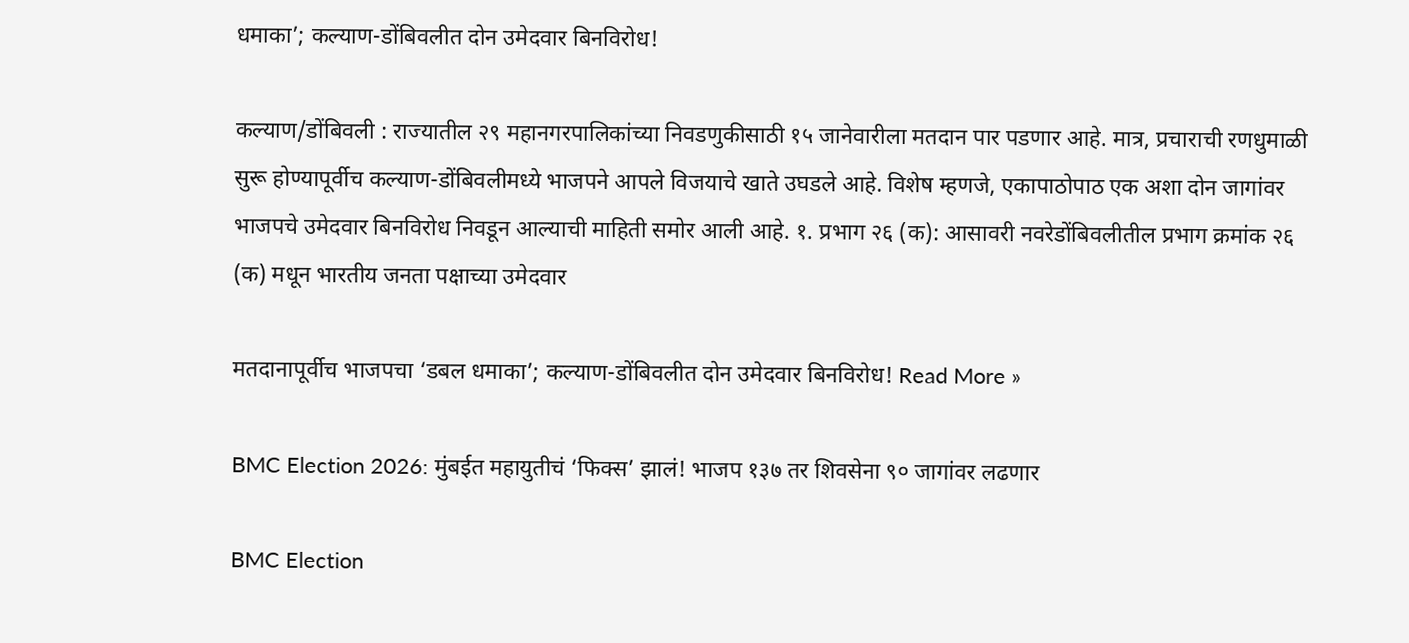धमाका’; कल्याण-डोंबिवलीत दोन उमेदवार बिनविरोध!

कल्याण/डोंबिवली : राज्यातील २९ महानगरपालिकांच्या निवडणुकीसाठी १५ जानेवारीला मतदान पार पडणार आहे. मात्र, प्रचाराची रणधुमाळी सुरू होण्यापूर्वीच कल्याण-डोंबिवलीमध्ये भाजपने आपले विजयाचे खाते उघडले आहे. विशेष म्हणजे, एकापाठोपाठ एक अशा दोन जागांवर भाजपचे उमेदवार बिनविरोध निवडून आल्याची माहिती समोर आली आहे. १. प्रभाग २६ (क): आसावरी नवरेडोंबिवलीतील प्रभाग क्रमांक २६ (क) मधून भारतीय जनता पक्षाच्या उमेदवार

मतदानापूर्वीच भाजपचा ‘डबल धमाका’; कल्याण-डोंबिवलीत दोन उमेदवार बिनविरोध! Read More »

BMC Election 2026: मुंबईत महायुतीचं ‘फिक्स’ झालं! भाजप १३७ तर शिवसेना ९० जागांवर लढणार

BMC Election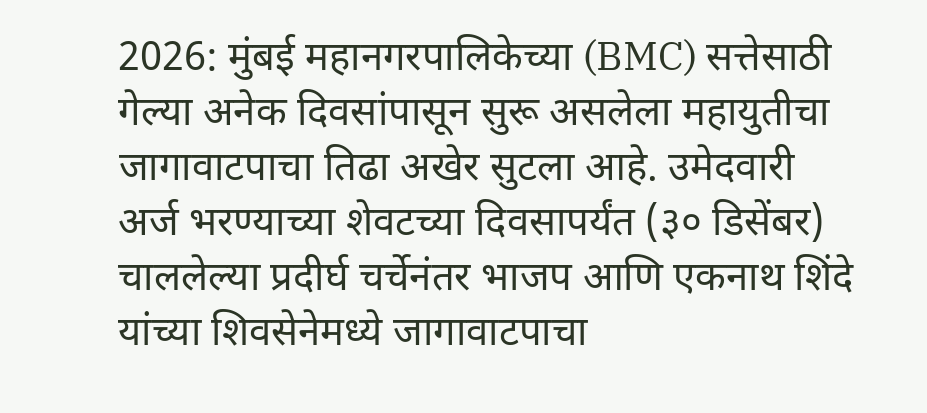2026: मुंबई महानगरपालिकेच्या (BMC) सत्तेसाठी गेल्या अनेक दिवसांपासून सुरू असलेला महायुतीचा जागावाटपाचा तिढा अखेर सुटला आहे. उमेदवारी अर्ज भरण्याच्या शेवटच्या दिवसापर्यंत (३० डिसेंबर) चाललेल्या प्रदीर्घ चर्चेनंतर भाजप आणि एकनाथ शिंदे यांच्या शिवसेनेमध्ये जागावाटपाचा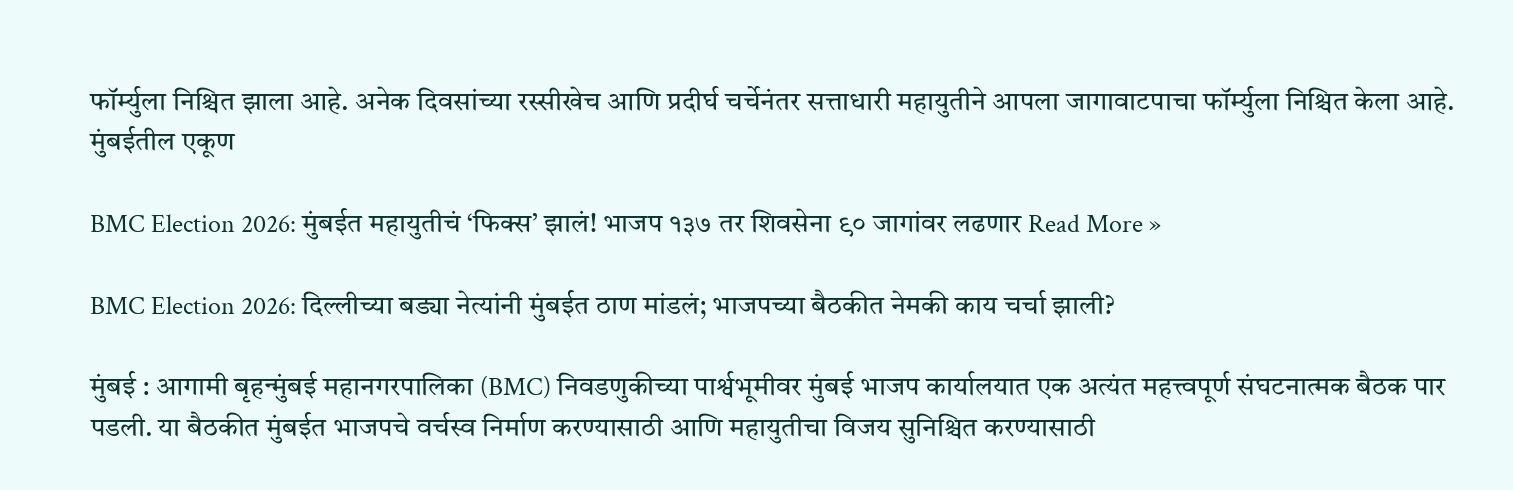फॉर्म्युला निश्चित झाला आहे. अनेक दिवसांच्या रस्सीखेच आणि प्रदीर्घ चर्चेनंतर सत्ताधारी महायुतीने आपला जागावाटपाचा फॉर्म्युला निश्चित केला आहे. मुंबईतील एकूण

BMC Election 2026: मुंबईत महायुतीचं ‘फिक्स’ झालं! भाजप १३७ तर शिवसेना ९० जागांवर लढणार Read More »

BMC Election 2026: दिल्लीच्या बड्या नेत्यांनी मुंबईत ठाण मांडलं; भाजपच्या बैठकीत नेमकी काय चर्चा झाली?

मुंबई : आगामी बृहन्मुंबई महानगरपालिका (BMC) निवडणुकीच्या पार्श्वभूमीवर मुंबई भाजप कार्यालयात एक अत्यंत महत्त्वपूर्ण संघटनात्मक बैठक पार पडली. या बैठकीत मुंबईत भाजपचे वर्चस्व निर्माण करण्यासाठी आणि महायुतीचा विजय सुनिश्चित करण्यासाठी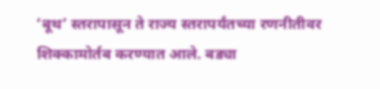‘बूथ’ स्तरापासून ते राज्य स्तरापर्यंतच्या रणनीतीवर शिक्कामोर्तब करण्यात आले. बड्या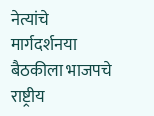नेत्यांचे मार्गदर्शनया बैठकीला भाजपचे राष्ट्रीय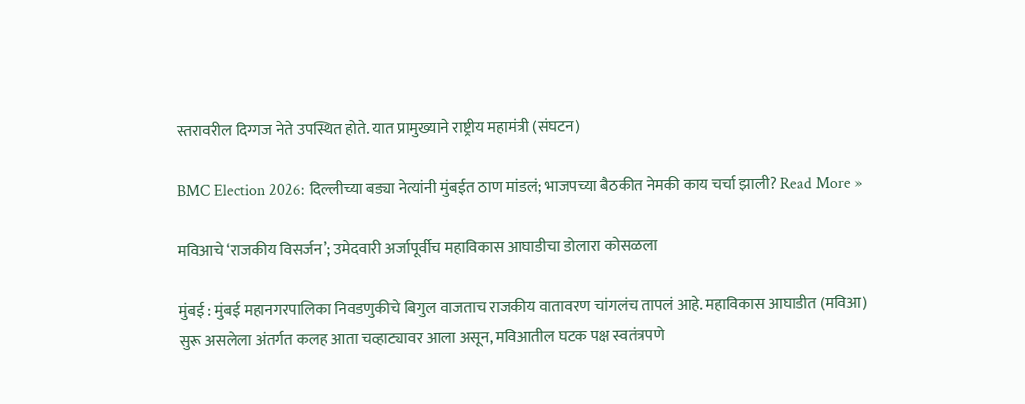स्तरावरील दिग्गज नेते उपस्थित होते. यात प्रामुख्याने राष्ट्रीय महामंत्री (संघटन)

BMC Election 2026: दिल्लीच्या बड्या नेत्यांनी मुंबईत ठाण मांडलं; भाजपच्या बैठकीत नेमकी काय चर्चा झाली? Read More »

मविआचे ‘राजकीय विसर्जन’; उमेदवारी अर्जापूर्वीच महाविकास आघाडीचा डोलारा कोसळला

मुंबई : मुंबई महानगरपालिका निवडणुकीचे बिगुल वाजताच राजकीय वातावरण चांगलंच तापलं आहे. महाविकास आघाडीत (मविआ) सुरू असलेला अंतर्गत कलह आता चव्हाट्यावर आला असून, मविआतील घटक पक्ष स्वतंत्रपणे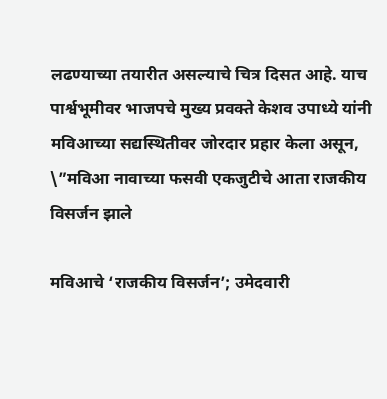लढण्याच्या तयारीत असल्याचे चित्र दिसत आहे. याच पार्श्वभूमीवर भाजपचे मुख्य प्रवक्ते केशव उपाध्ये यांनी मविआच्या सद्यस्थितीवर जोरदार प्रहार केला असून, \”मविआ नावाच्या फसवी एकजुटीचे आता राजकीय विसर्जन झाले

मविआचे ‘राजकीय विसर्जन’; उमेदवारी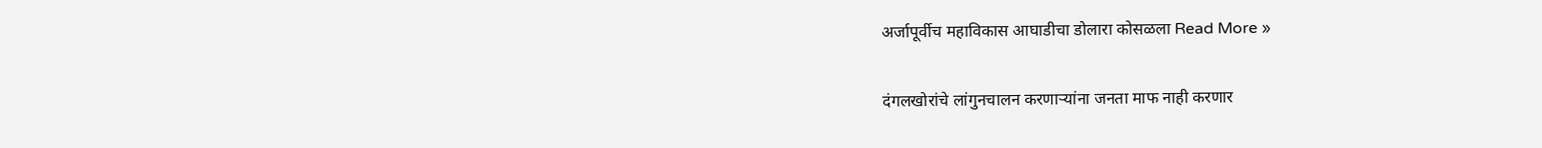अर्जापूर्वीच महाविकास आघाडीचा डोलारा कोसळला Read More »

दंगलखोरांचे लांगुनचालन करणाऱ्यांना जनता माफ नाही करणार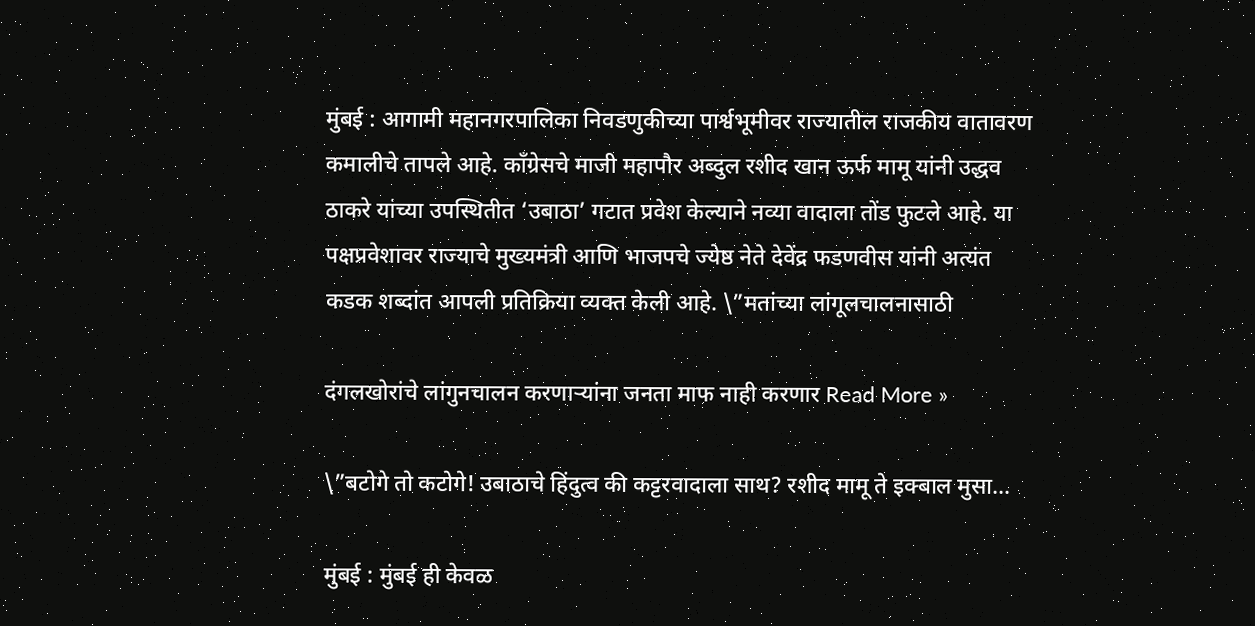मुंबई : आगामी महानगरपालिका निवडणुकीच्या पार्श्वभूमीवर राज्यातील राजकीय वातावरण कमालीचे तापले आहे. काँग्रेसचे माजी महापौर अब्दुल रशीद खान ऊर्फ मामू यांनी उद्धव ठाकरे यांच्या उपस्थितीत ‘उबाठा’ गटात प्रवेश केल्याने नव्या वादाला तोंड फुटले आहे. या पक्षप्रवेशावर राज्याचे मुख्यमंत्री आणि भाजपचे ज्येष्ठ नेते देवेंद्र फडणवीस यांनी अत्यंत कडक शब्दांत आपली प्रतिक्रिया व्यक्त केली आहे. \”मतांच्या लांगूलचालनासाठी

दंगलखोरांचे लांगुनचालन करणाऱ्यांना जनता माफ नाही करणार Read More »

\”बटोगे तो कटोगे! उबाठाचे हिंदुत्व की कट्टरवादाला साथ? रशीद मामू ते इक्बाल मुसा…

मुंबई : मुंबई ही केवळ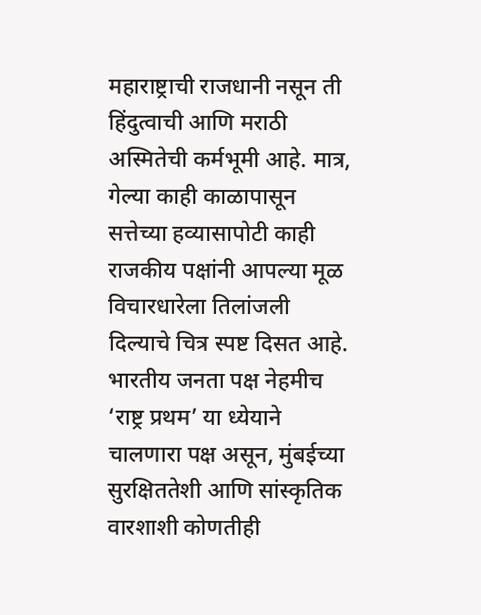महाराष्ट्राची राजधानी नसून ती हिंदुत्वाची आणि मराठी अस्मितेची कर्मभूमी आहे. मात्र, गेल्या काही काळापासून सत्तेच्या हव्यासापोटी काही राजकीय पक्षांनी आपल्या मूळ विचारधारेला तिलांजली दिल्याचे चित्र स्पष्ट दिसत आहे. भारतीय जनता पक्ष नेहमीच ‘राष्ट्र प्रथम’ या ध्येयाने चालणारा पक्ष असून, मुंबईच्या सुरक्षिततेशी आणि सांस्कृतिक वारशाशी कोणतीही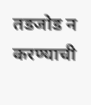तडजोड न करण्याची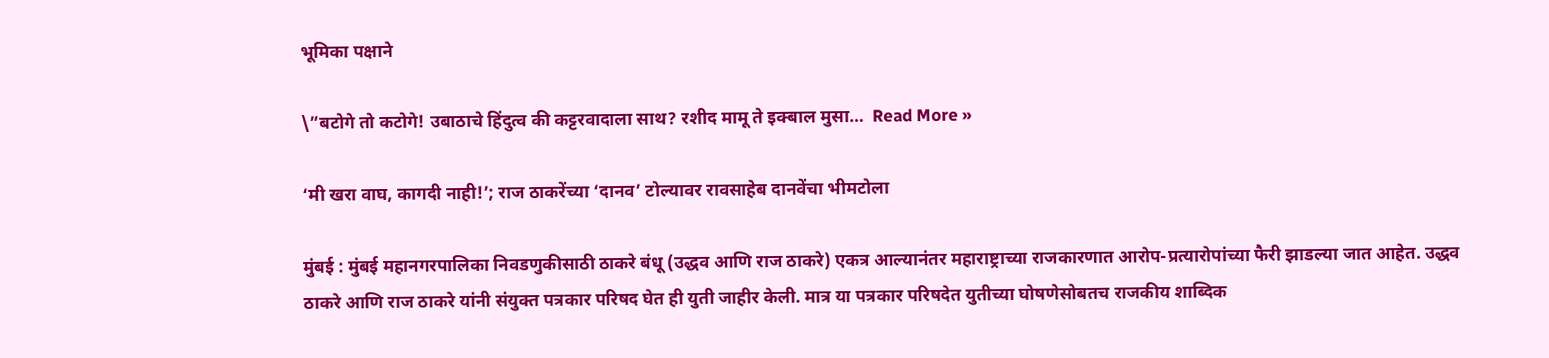भूमिका पक्षाने

\”बटोगे तो कटोगे! उबाठाचे हिंदुत्व की कट्टरवादाला साथ? रशीद मामू ते इक्बाल मुसा…  Read More »

‘मी खरा वाघ, कागदी नाही!’; राज ठाकरेंच्या ‘दानव’ टोल्यावर रावसाहेब दानवेंचा भीमटोला

मुंबई : मुंबई महानगरपालिका निवडणुकीसाठी ठाकरे बंधू (उद्धव आणि राज ठाकरे) एकत्र आल्यानंतर महाराष्ट्राच्या राजकारणात आरोप-प्रत्यारोपांच्या फैरी झाडल्या जात आहेत. उद्धव ठाकरे आणि राज ठाकरे यांनी संयुक्त पत्रकार परिषद घेत ही युती जाहीर केली. मात्र या पत्रकार परिषदेत युतीच्या घोषणेसोबतच राजकीय शाब्दिक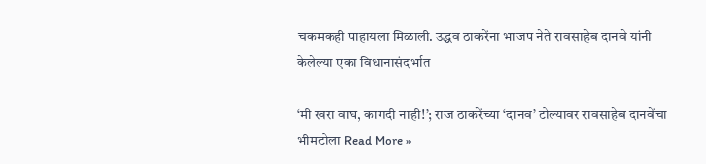चकमकही पाहायला मिळाली. उद्धव ठाकरेंना भाजप नेते रावसाहेब दानवे यांनी केलेल्या एका विधानासंदर्भात

‘मी खरा वाघ, कागदी नाही!’; राज ठाकरेंच्या ‘दानव’ टोल्यावर रावसाहेब दानवेंचा भीमटोला Read More »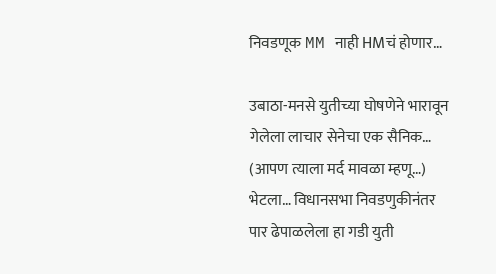निवडणूक MM नाही HMचं होणार…

उबाठा-मनसे युतीच्या घोषणेने भारावून गेलेला लाचार सेनेचा एक सैनिक… (आपण त्याला मर्द मावळा म्हणू…) भेटला… विधानसभा निवडणुकीनंतर पार ढेपाळलेला हा गडी युती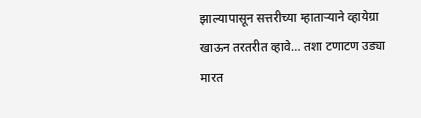झाल्यापासून सत्तरीच्या म्हाताऱ्याने व्हायेग्रा खाऊन तरतरीत व्हावे… तशा टणाटण उड्या मारत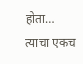होता… त्याचा एकच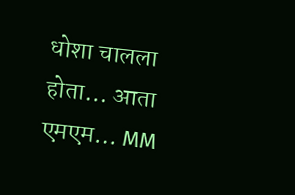धोशा चालला होता… आता एमएम… MM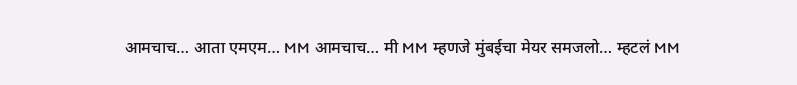आमचाच… आता एमएम… MM आमचाच… मी MM म्हणजे मुंबईचा मेयर समजलो… म्हटलं MM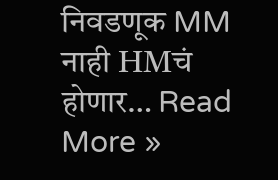निवडणूक MM नाही HMचं होणार… Read More »